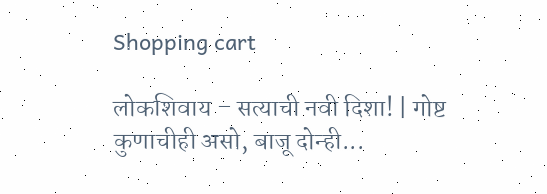Shopping cart

लोकशिवाय – सत्याची नवी दिशा! | गोष्ट कुणाचीही असो, बाजू दोन्ही...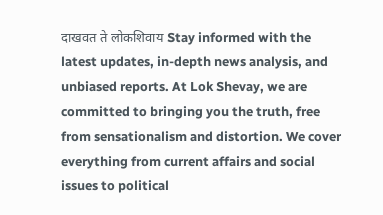दाखवत ते लोकशिवाय Stay informed with the latest updates, in-depth news analysis, and unbiased reports. At Lok Shevay, we are committed to bringing you the truth, free from sensationalism and distortion. We cover everything from current affairs and social issues to political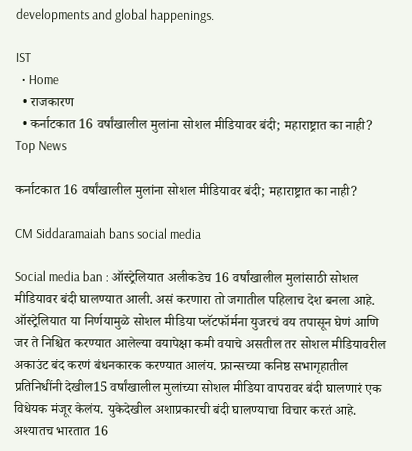developments and global happenings.

IST
  • Home
  • राजकारण
  • कर्नाटकात 16 वर्षांखालील मुलांना सोशल मीडियावर बंदी; महाराष्ट्रात का नाही?
Top News

कर्नाटकात 16 वर्षांखालील मुलांना सोशल मीडियावर बंदी; महाराष्ट्रात का नाही?

CM Siddaramaiah bans social media

Social media ban : ऑस्ट्रेलियात अलीकडेच 16 वर्षांखालील मुलांसाठी सोशल मीडियावर बंदी घालण्यात आली. असं करणारा तो जगातील पहिलाच देश बनला आहे. ऑस्ट्रेलियात या निर्णयामुळे सोशल मीडिया प्लॅटफॉर्मना युजरचं वय तपासून घेणं आणि जर ते निश्चित करण्यात आलेल्या वयापेक्षा कमी वयाचे असतील तर सोशल मीडियावरील अकाउंट बंद करणं बंधनकारक करण्यात आलंय. फ्रान्सच्या कनिष्ठ सभागृहातील प्रतिनिधींनी देखील15 वर्षांखालील मुलांच्या सोशल मीडिया वापरावर बंदी घालणारं एक विधेयक मंजूर केलंय. युकेदेखील अशाप्रकारची बंदी घालण्याचा विचार करतं आहे. अश्यातच भारतात 16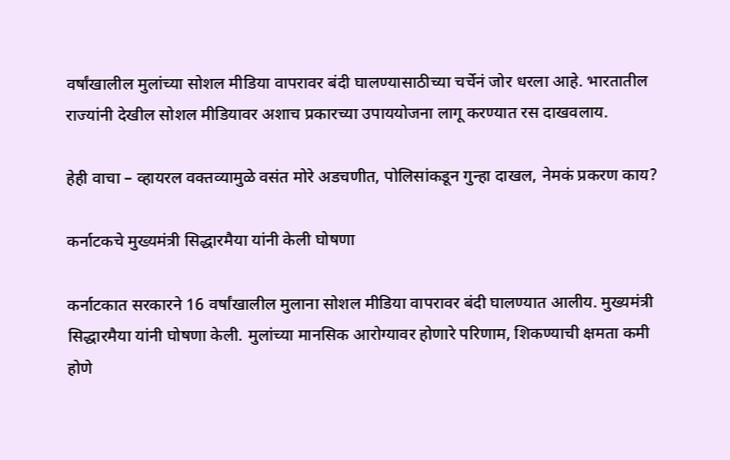वर्षांखालील मुलांच्या सोशल मीडिया वापरावर बंदी घालण्यासाठीच्या चर्चेनं जोर धरला आहे. भारतातील राज्यांनी देखील सोशल मीडियावर अशाच प्रकारच्या उपाययोजना लागू करण्यात रस दाखवलाय.

हेही वाचा – व्हायरल वक्तव्यामुळे वसंत मोरे अडचणीत, पोलिसांकडून गुन्हा दाखल, नेमकं प्रकरण काय?

कर्नाटकचे मुख्यमंत्री सिद्धारमैया यांनी केली घोषणा

कर्नाटकात सरकारने 16 वर्षांखालील मुलाना सोशल मीडिया वापरावर बंदी घालण्यात आलीय. मुख्यमंत्री सिद्धारमैया यांनी घोषणा केली. मुलांच्या मानसिक आरोग्यावर होणारे परिणाम, शिकण्याची क्षमता कमी होणे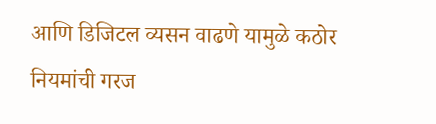आणि डिजिटल व्यसन वाढणे यामुळे कठोर नियमांची गरज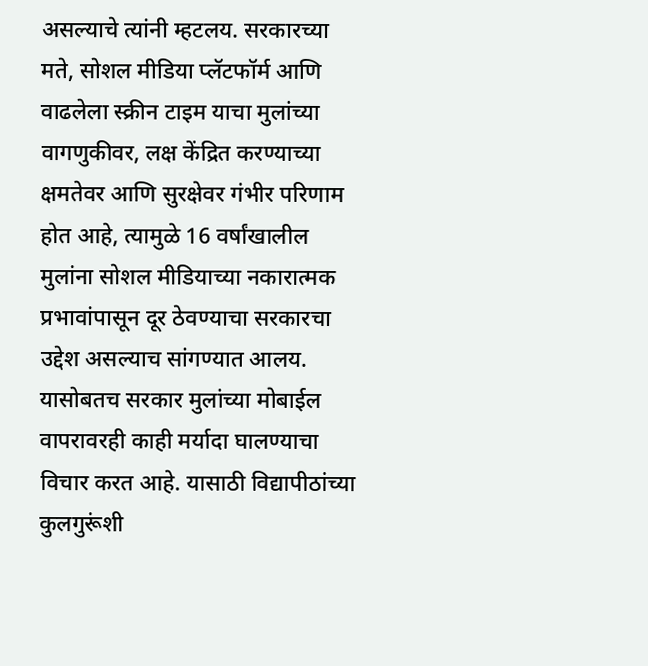असल्याचे त्यांनी म्हटलय. सरकारच्या मते, सोशल मीडिया प्लॅटफॉर्म आणि वाढलेला स्क्रीन टाइम याचा मुलांच्या वागणुकीवर, लक्ष केंद्रित करण्याच्या क्षमतेवर आणि सुरक्षेवर गंभीर परिणाम होत आहे, त्यामुळे 16 वर्षांखालील मुलांना सोशल मीडियाच्या नकारात्मक प्रभावांपासून दूर ठेवण्याचा सरकारचा उद्देश असल्याच सांगण्यात आलय. यासोबतच सरकार मुलांच्या मोबाईल वापरावरही काही मर्यादा घालण्याचा विचार करत आहे. यासाठी विद्यापीठांच्या कुलगुरूंशी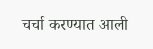चर्चा करण्यात आली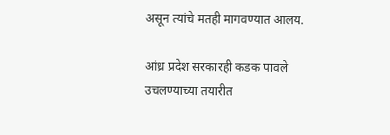असून त्यांचे मतही मागवण्यात आलय.

आंध्र प्रदेश सरकारही कडक पावले उचलण्याच्या तयारीत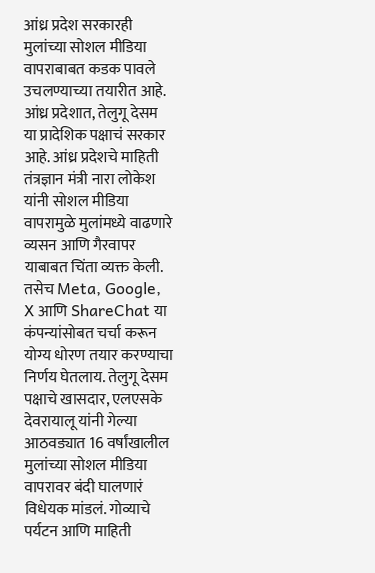आंध्र प्रदेश सरकारही मुलांच्या सोशल मीडिया वापराबाबत कडक पावले उचलण्याच्या तयारीत आहे. आंध्र प्रदेशात, तेलुगू देसम या प्रादेशिक पक्षाचं सरकार आहे. आंध्र प्रदेशचे माहिती तंत्रज्ञान मंत्री नारा लोकेश यांनी सोशल मीडिया वापरामुळे मुलांमध्ये वाढणारे व्यसन आणि गैरवापर याबाबत चिंता व्यक्त केली. तसेच Meta, Google, X आणि ShareChat या कंपन्यांसोबत चर्चा करून योग्य धोरण तयार करण्याचा निर्णय घेतलाय. तेलुगू देसम पक्षाचे खासदार, एलएसके देवरायालू यांनी गेल्या आठवड्यात 16 वर्षांखालील मुलांच्या सोशल मीडिया वापरावर बंदी घालणारं विधेयक मांडलं. गोव्याचे पर्यटन आणि माहिती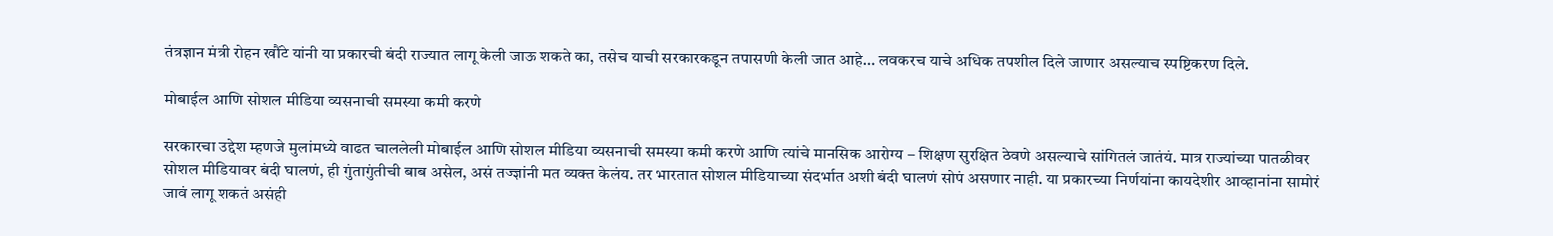तंत्रज्ञान मंत्री रोहन खौंटे यांनी या प्रकारची बंदी राज्यात लागू केली जाऊ शकते का, तसेच याची सरकारकडून तपासणी केली जात आहे… लवकरच याचे अधिक तपशील दिले जाणार असल्याच स्पष्टिकरण दिले.

मोबाईल आणि सोशल मीडिया व्यसनाची समस्या कमी करणे

सरकारचा उद्देश म्हणजे मुलांमध्ये वाढत चाललेली मोबाईल आणि सोशल मीडिया व्यसनाची समस्या कमी करणे आणि त्यांचे मानसिक आरोग्य – शिक्षण सुरक्षित ठेवणे असल्याचे सांगितलं जातंयं. मात्र राज्यांच्या पातळीवर सोशल मीडियावर बंदी घालणं, ही गुंतागुंतीची बाब असेल, असं तज्ज्ञांनी मत व्यक्त केलंय. तर भारतात सोशल मीडियाच्या संदर्भात अशी बंदी घालणं सोपं असणार नाही. या प्रकारच्या निर्णयांना कायदेशीर आव्हानांना सामोरं जावं लागू शकतं असंही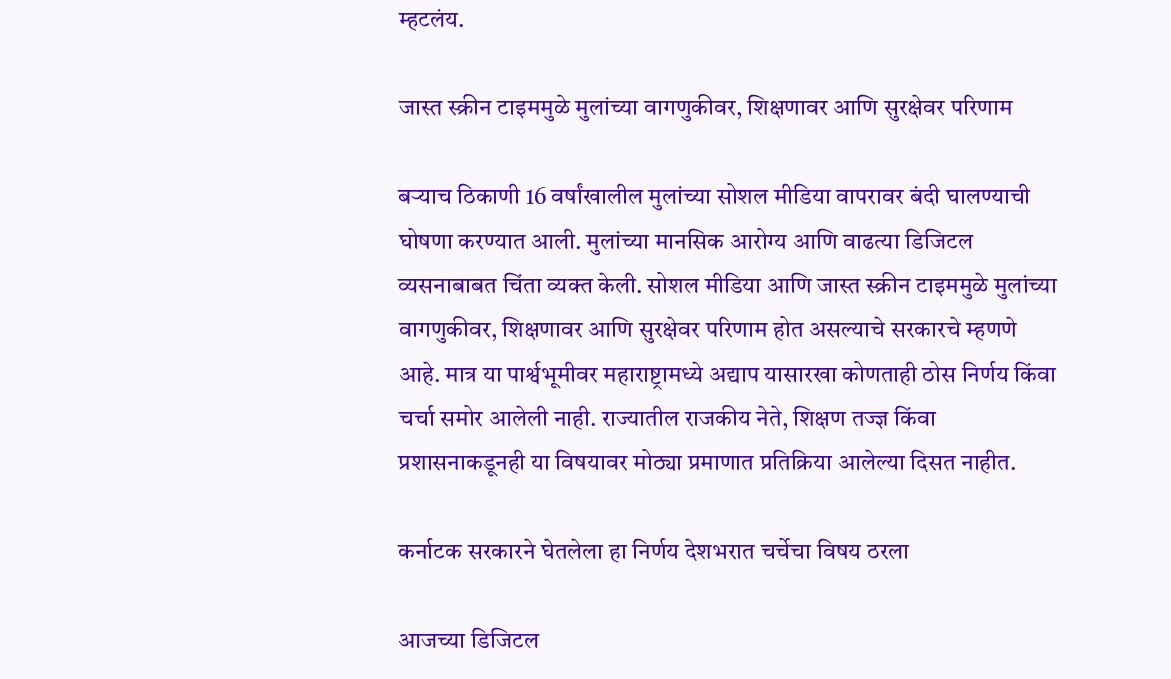म्हटलंय.

जास्त स्क्रीन टाइममुळे मुलांच्या वागणुकीवर, शिक्षणावर आणि सुरक्षेवर परिणाम

बऱ्याच ठिकाणी 16 वर्षांखालील मुलांच्या सोशल मीडिया वापरावर बंदी घालण्याची घोषणा करण्यात आली. मुलांच्या मानसिक आरोग्य आणि वाढत्या डिजिटल व्यसनाबाबत चिंता व्यक्त केली. सोशल मीडिया आणि जास्त स्क्रीन टाइममुळे मुलांच्या वागणुकीवर, शिक्षणावर आणि सुरक्षेवर परिणाम होत असल्याचे सरकारचे म्हणणे आहे. मात्र या पार्श्वभूमीवर महाराष्ट्रामध्ये अद्याप यासारखा कोणताही ठोस निर्णय किंवा चर्चा समोर आलेली नाही. राज्यातील राजकीय नेते, शिक्षण तज्ज्ञ किंवा प्रशासनाकडूनही या विषयावर मोठ्या प्रमाणात प्रतिक्रिया आलेल्या दिसत नाहीत.

कर्नाटक सरकारने घेतलेला हा निर्णय देशभरात चर्चेचा विषय ठरला

आजच्या डिजिटल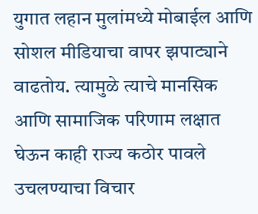युगात लहान मुलांमध्ये मोबाईल आणि सोशल मीडियाचा वापर झपाट्याने वाढतोय. त्यामुळे त्याचे मानसिक आणि सामाजिक परिणाम लक्षात घेऊन काही राज्य कठोर पावले उचलण्याचा विचार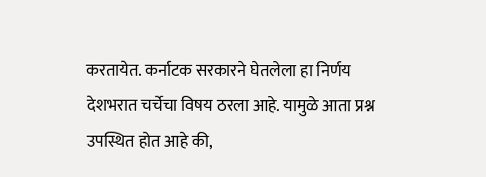करतायेत. कर्नाटक सरकारने घेतलेला हा निर्णय देशभरात चर्चेचा विषय ठरला आहे. यामुळे आता प्रश्न उपस्थित होत आहे की,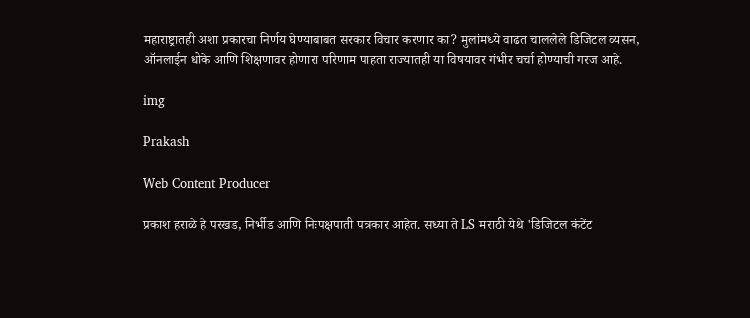महाराष्ट्रातही अशा प्रकारचा निर्णय घेण्याबाबत सरकार विचार करणार का? मुलांमध्ये वाढत चाललेले डिजिटल व्यसन, ऑनलाईन धोके आणि शिक्षणावर होणारा परिणाम पाहता राज्यातही या विषयावर गंभीर चर्चा होण्याची गरज आहे.

img

Prakash

Web Content Producer

प्रकाश हराळे हे परखड, निर्भीड आणि निःपक्षपाती पत्रकार आहेत. सध्या ते LS मराठी येथे 'डिजिटल कंटेंट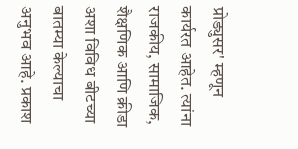प्रोड्युसर' म्हणून कार्यरत आहेत. त्यांना राजकीय, सामाजिक, शैक्षणिक आणि क्रीडा अशा विविध बीटच्या बातम्या केल्याचा अनुभव आहे. प्रकाश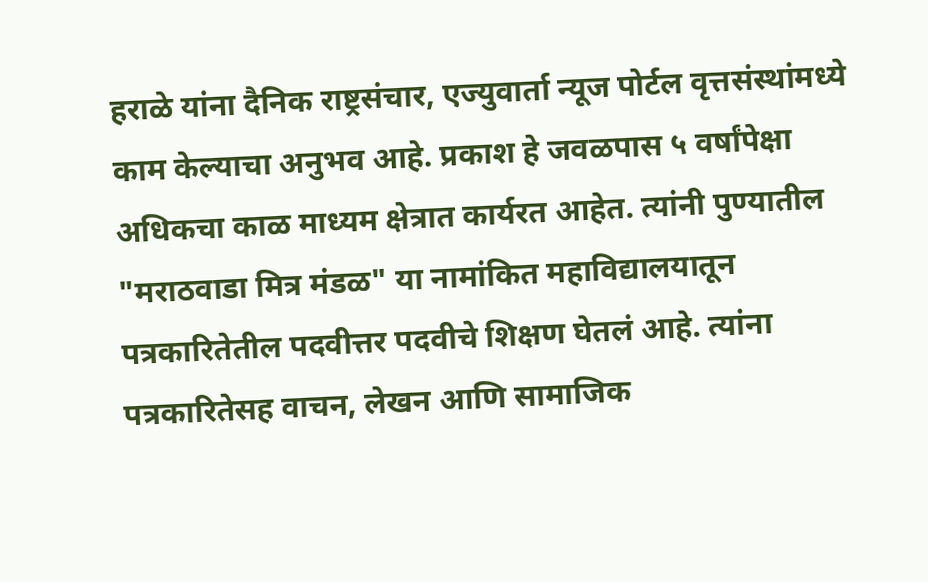हराळे यांना दैनिक राष्ट्रसंचार, एज्युवार्ता न्यूज पोर्टल वृत्तसंस्थांमध्ये काम केल्याचा अनुभव आहे. प्रकाश हे जवळपास ५ वर्षांपेक्षा अधिकचा काळ माध्यम क्षेत्रात कार्यरत आहेत. त्यांनी पुण्यातील "मराठवाडा मित्र मंडळ" या नामांकित महाविद्यालयातून पत्रकारितेतील पदवीत्तर पदवीचे शिक्षण घेतलं आहे. त्यांना पत्रकारितेसह वाचन, लेखन आणि सामाजिक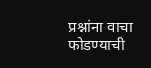प्रश्नांना वाचा फोडण्याची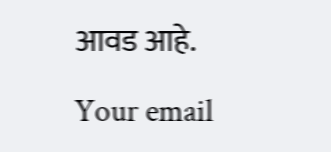आवड आहे.

Your email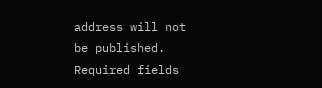address will not be published. Required fields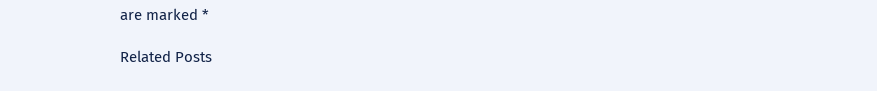are marked *

Related Posts